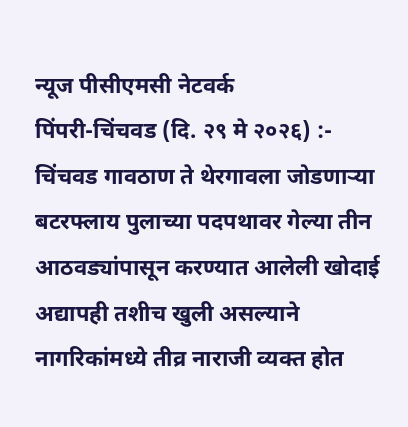न्यूज पीसीएमसी नेटवर्क
पिंपरी-चिंचवड (दि. २९ मे २०२६) :- चिंचवड गावठाण ते थेरगावला जोडणाऱ्या बटरफ्लाय पुलाच्या पदपथावर गेल्या तीन आठवड्यांपासून करण्यात आलेली खोदाई अद्यापही तशीच खुली असल्याने नागरिकांमध्ये तीव्र नाराजी व्यक्त होत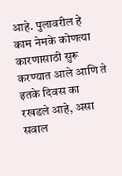आहे. पुलावरील हे काम नेमके कोणत्या कारणासाठी सुरू करण्यात आले आणि ते इतके दिवस का रखडले आहे, असा सवाल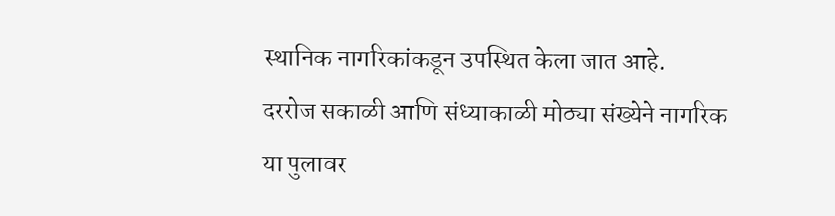स्थानिक नागरिकांकडून उपस्थित केला जात आहे.
दररोज सकाळी आणि संध्याकाळी मोठ्या संख्येने नागरिक या पुलावर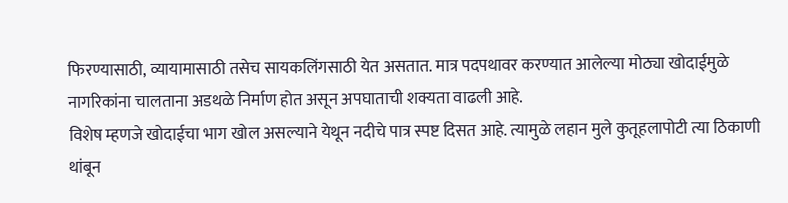फिरण्यासाठी, व्यायामासाठी तसेच सायकलिंगसाठी येत असतात. मात्र पदपथावर करण्यात आलेल्या मोठ्या खोदाईमुळे नागरिकांना चालताना अडथळे निर्माण होत असून अपघाताची शक्यता वाढली आहे.
विशेष म्हणजे खोदाईचा भाग खोल असल्याने येथून नदीचे पात्र स्पष्ट दिसत आहे. त्यामुळे लहान मुले कुतूहलापोटी त्या ठिकाणी थांबून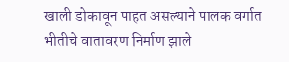खाली डोकावून पाहत असल्याने पालक वर्गात भीतीचे वातावरण निर्माण झाले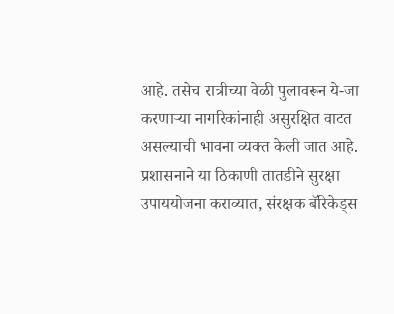आहे. तसेच रात्रीच्या वेळी पुलावरून ये-जा करणाऱ्या नागरिकांनाही असुरक्षित वाटत असल्याची भावना व्यक्त केली जात आहे.
प्रशासनाने या ठिकाणी तातडीने सुरक्षा उपाययोजना कराव्यात, संरक्षक बॅरिकेड्स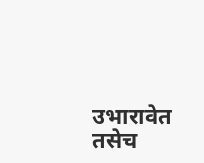उभारावेत तसेच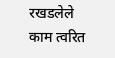रखडलेले काम त्वरित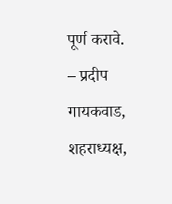पूर्ण करावे.
– प्रदीप गायकवाड, शहराध्यक्ष,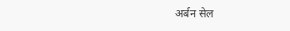अर्बन सेल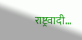राष्ट्रवादी…